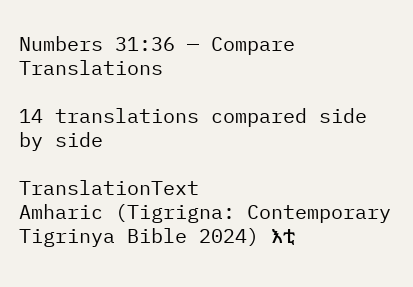Numbers 31:36 — Compare Translations

14 translations compared side by side

TranslationText
Amharic (Tigrigna: Contemporary Tigrinya Bible 2024) እቲ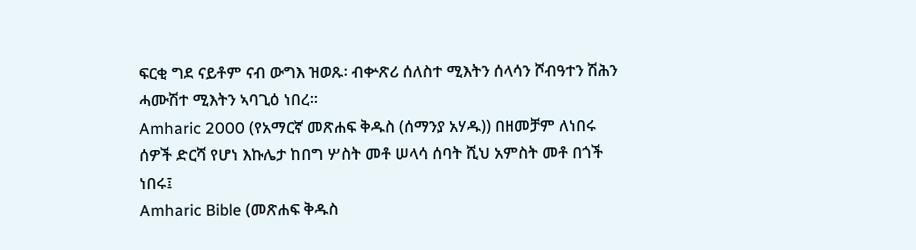ፍርቂ ግደ ናይቶም ናብ ውግእ ዝወጹ፡ ብቍጽሪ ሰለስተ ሚእትን ሰላሳን ሾብዓተን ሽሕን ሓሙሽተ ሚእትን ኣባጊዕ ነበረ።
Amharic 2000 (የአማርኛ መጽሐፍ ቅዱስ (ሰማንያ አሃዱ)) በዘመቻም ለነበሩ ሰዎች ድርሻ የሆነ እኩሌታ ከበግ ሦስት መቶ ሠላሳ ሰባት ሺህ አምስት መቶ በጎች ነበሩ፤
Amharic Bible (መጽሐፍ ቅዱስ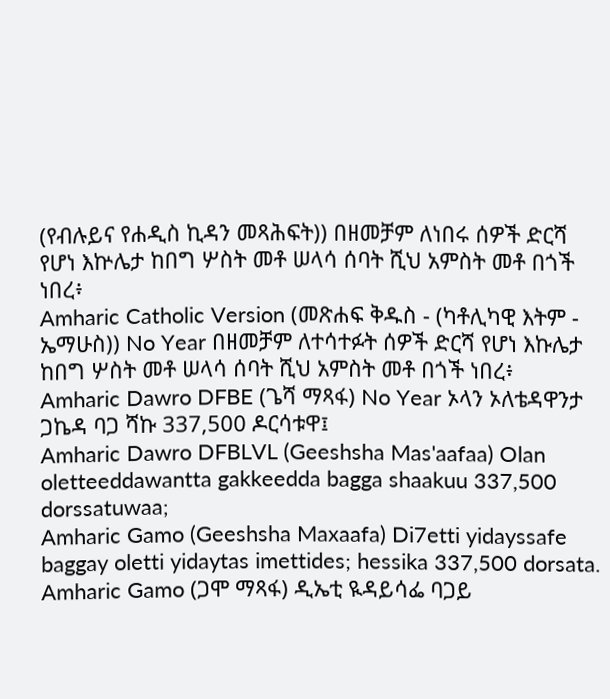(የብሉይና የሐዲስ ኪዳን መጻሕፍት)) በዘመቻም ለነበሩ ሰዎች ድርሻ የሆነ እኵሌታ ከበግ ሦስት መቶ ሠላሳ ሰባት ሺህ አምስት መቶ በጎች ነበረ፥
Amharic Catholic Version (መጽሐፍ ቅዱስ - (ካቶሊካዊ እትም - ኤማሁስ)) No Year በዘመቻም ለተሳተፉት ሰዎች ድርሻ የሆነ እኩሌታ ከበግ ሦስት መቶ ሠላሳ ሰባት ሺህ አምስት መቶ በጎች ነበረ፥
Amharic Dawro DFBE (ጌሻ ማጻፋ) No Year ኦላን ኦለቴዳዋንታ ጋኬዳ ባጋ ሻኩ 337,500 ዶርሳቱዋ፤
Amharic Dawro DFBLVL (Geeshsha Mas'aafaa) Olan oletteeddawantta gakkeedda bagga shaakuu 337,500 dorssatuwaa;
Amharic Gamo (Geeshsha Maxaafa) Di7etti yidayssafe baggay oletti yidaytas imettides; hessika 337,500 dorsata.
Amharic Gamo (ጋሞ ማጻፋ) ዲኤቲ ዪዳይሳፌ ባጋይ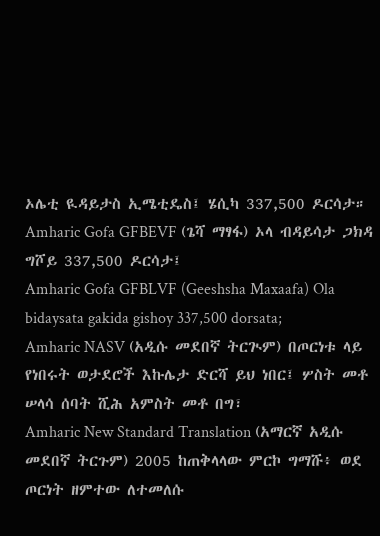ኦሌቲ ዪዳይታስ ኢሜቲዴስ፤ ሄሲካ 337,500 ዶርሳታ።
Amharic Gofa GFBEVF (ጌሻ ማፃፋ) ኦላ ብዳይሳታ ጋክዳ ግሾይ 337,500 ዶርሳታ፤
Amharic Gofa GFBLVF (Geeshsha Maxaafa) Ola bidaysata gakida gishoy 337,500 dorsata;
Amharic NASV (አዲሱ መደበኛ ትርጒም) በጦርነቱ ላይ የነበሩት ወታደሮች እኩሌታ ድርሻ ይህ ነበር፤ ሦስት መቶ ሠላሳ ሰባት ሺሕ አምስት መቶ በግ፣
Amharic New Standard Translation (አማርኛ አዲሱ መደበኛ ትርጉም) 2005 ከጠቅላላው ምርኮ ግማሹ፥ ወደ ጦርነት ዘምተው ለተመለሱ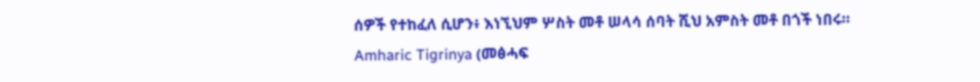ሰዎች የተከፈለ ሲሆን፥ እነኚህም ሦስት መቶ ሠላሳ ሰባት ሺህ አምስት መቶ በጎች ነበሩ።
Amharic Tigrinya (መፅሓፍ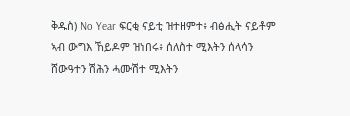ቅዱስ) No Year ፍርቂ ናይቲ ዝተዘምተ፥ ብፅሒት ናይቶም ኣብ ውግእ ኸይዶም ዝነበሩ፥ ሰለስተ ሚእትን ሰላሳን ሸውዓተን ሽሕን ሓሙሽተ ሚእትን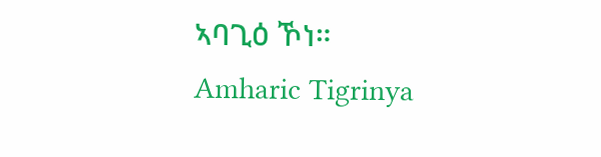ኣባጊዕ ኾነ።
Amharic Tigrinya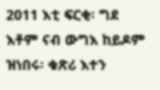2011 እቲ ፍርቂ፡ ግደ እቶም ናብ ውግእ ከይዶም ዝነበሩ፡ ቁጽሪ እተን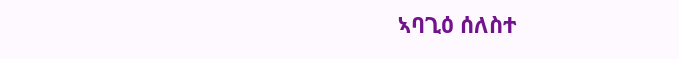ኣባጊዕ ሰለስተ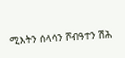ሚእትን ሰላሳን ሾብዓተን ሽሕ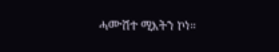ሓሙሽተ ሚእትን ኮነ።